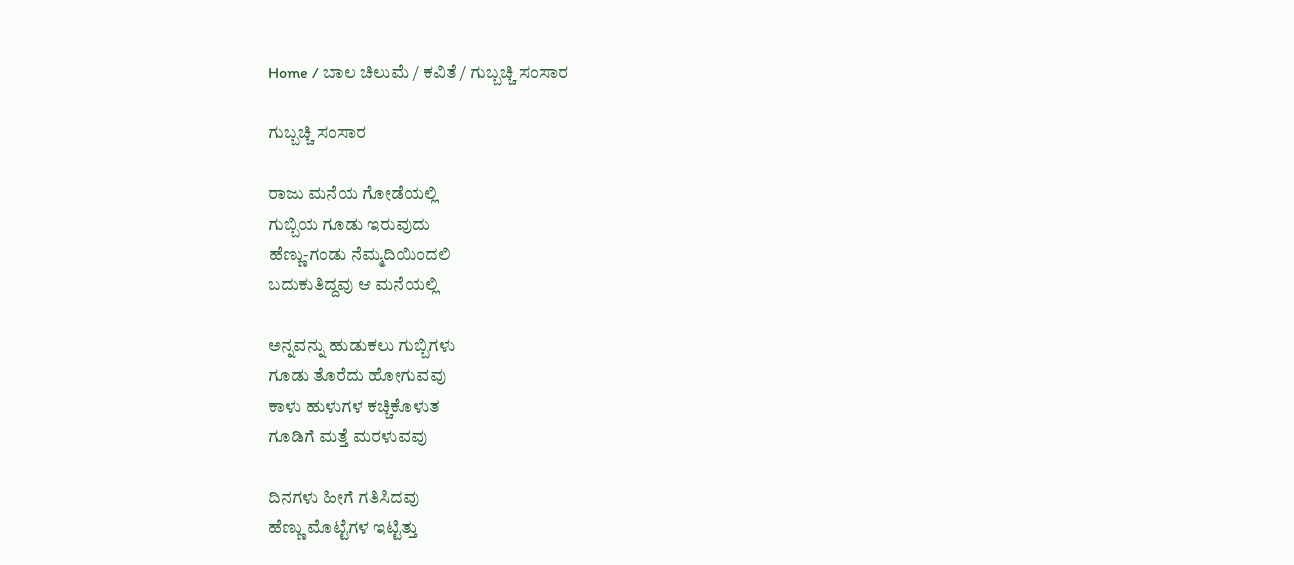Home / ಬಾಲ ಚಿಲುಮೆ / ಕವಿತೆ / ಗುಬ್ಬಚ್ಚಿ ಸಂಸಾರ

ಗುಬ್ಬಚ್ಚಿ ಸಂಸಾರ

ರಾಜು ಮನೆಯ ಗೋಡೆಯಲ್ಲಿ
ಗುಬ್ಬಿಯ ಗೂಡು ಇರುವುದು
ಹೆಣ್ಣು-ಗಂಡು ನೆಮ್ಮದಿಯಿಂದಲಿ
ಬದುಕುತಿದ್ದವು ಆ ಮನೆಯಲ್ಲಿ

ಅನ್ನವನ್ನು ಹುಡುಕಲು ಗುಬ್ಬಿಗಳು
ಗೂಡು ತೊರೆದು ಹೋಗುವವು
ಕಾಳು ಹುಳುಗಳ ಕಚ್ಚಿಕೊಳುತ
ಗೂಡಿಗೆ ಮತ್ತೆ ಮರಳುವವು

ದಿನಗಳು ಹೀಗೆ ಗತಿಸಿದವು
ಹೆಣ್ಣು ಮೊಟ್ಟೆಗಳ ಇಟ್ಟಿತ್ತು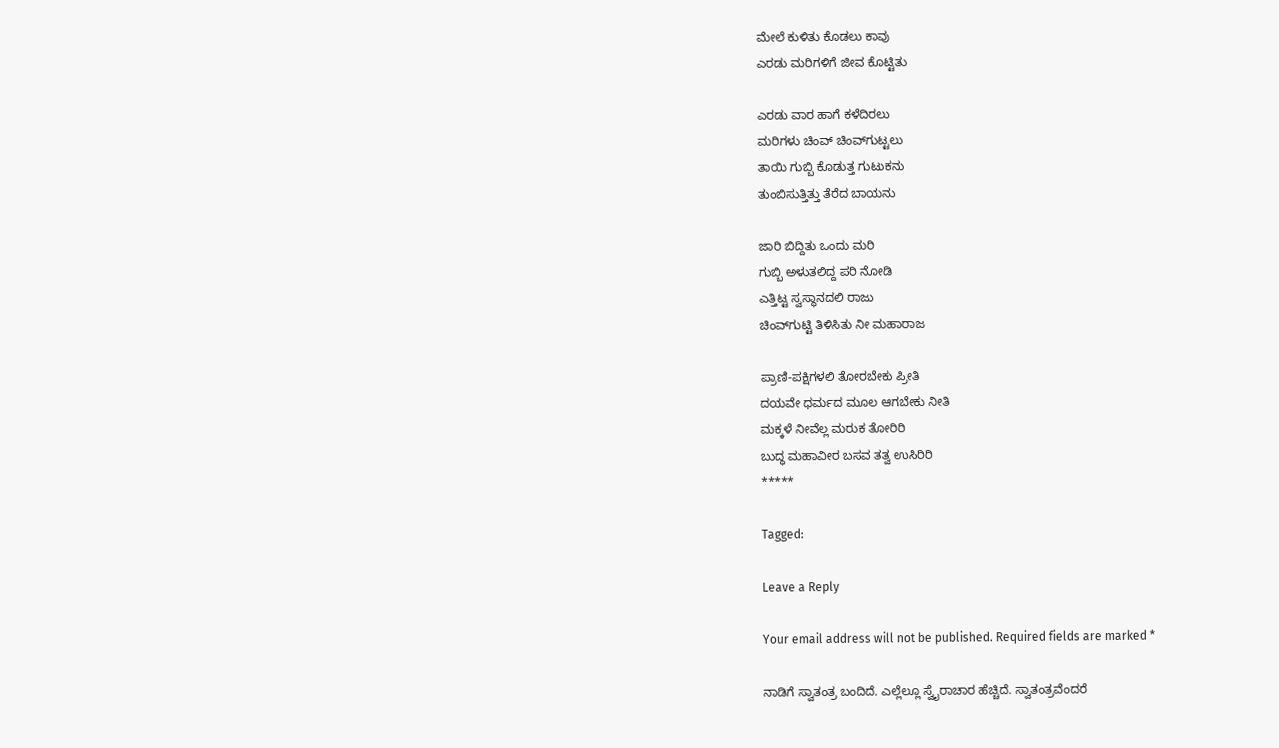ಮೇಲೆ ಕುಳಿತು ಕೊಡಲು ಕಾವು
ಎರಡು ಮರಿಗಳಿಗೆ ಜೀವ ಕೊಟ್ಟಿತು

ಎರಡು ವಾರ ಹಾಗೆ ಕಳೆದಿರಲು
ಮರಿಗಳು ಚಿಂವ್ ಚಿಂವ್‌ಗುಟ್ಟಲು
ತಾಯಿ ಗುಬ್ಬಿ ಕೊಡುತ್ತ ಗುಟುಕನು
ತುಂಬಿಸುತ್ತಿತ್ತು ತೆರೆದ ಬಾಯನು

ಜಾರಿ ಬಿದ್ದಿತು ಒಂದು ಮರಿ
ಗುಬ್ಬಿ ಅಳುತಲಿದ್ದ ಪರಿ ನೋಡಿ
ಎತ್ತಿಟ್ಟ ಸ್ವಸ್ಥಾನದಲಿ ರಾಜು
ಚಿಂವ್‌ಗುಟ್ಟಿ ತಿಳಿಸಿತು ನೀ ಮಹಾರಾಜ

ಪ್ರಾಣಿ-ಪಕ್ಷಿಗಳಲಿ ತೋರಬೇಕು ಪ್ರೀತಿ
ದಯವೇ ಧರ್ಮದ ಮೂಲ ಆಗಬೇಕು ನೀತಿ
ಮಕ್ಕಳೆ ನೀವೆಲ್ಲ ಮರುಕ ತೋರಿರಿ
ಬುದ್ಧ ಮಹಾವೀರ ಬಸವ ತತ್ವ ಉಸಿರಿರಿ
*****

Tagged:

Leave a Reply

Your email address will not be published. Required fields are marked *

ನಾಡಿಗೆ ಸ್ವಾತಂತ್ರ ಬಂದಿದೆ. ಎಲ್ಲೆಲ್ಲೂ ಸ್ವೈರಾಚಾರ ಹೆಚ್ಚಿದೆ. ಸ್ವಾತಂತ್ರವೆಂದರೆ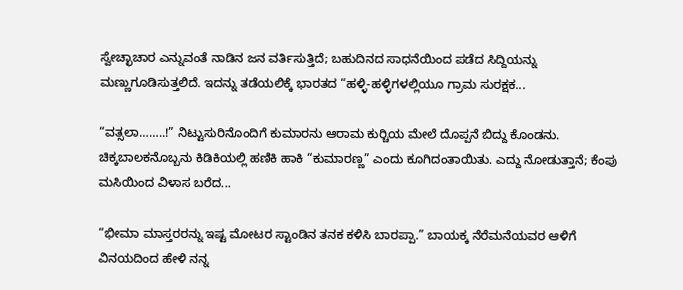ಸ್ವೇಚ್ಛಾಚಾರ ಎನ್ನುವಂತೆ ನಾಡಿನ ಜನ ವರ್ತಿಸುತ್ತಿದೆ; ಬಹುದಿನದ ಸಾಧನೆಯಿಂದ ಪಡೆದ ಸಿದ್ದಿಯನ್ನು ಮಣ್ಣುಗೂಡಿಸುತ್ತಲಿದೆ. ಇದನ್ನು ತಡೆಯಲಿಕ್ಕೆ ಭಾರತದ “ಹಳ್ಳಿ-ಹಳ್ಳಿಗಳಲ್ಲಿಯೂ ಗ್ರಾಮ ಸುರಕ್ಷಕ...

“ವತ್ಸಲಾ……..!” ನಿಟ್ಟುಸುರಿನೊಂದಿಗೆ ಕುಮಾರನು ಆರಾಮ ಕುರ್‍ಚಿಯ ಮೇಲೆ ದೊಪ್ಪನೆ ಬಿದ್ದು ಕೊಂಡನು. ಚಿಕ್ಕಬಾಲಕನೊಬ್ಬನು ಕಿಡಿಕಿಯಲ್ಲಿ ಹಣಿಕಿ ಹಾಕಿ “ಕುಮಾರಣ್ಣ” ಎಂದು ಕೂಗಿದಂತಾಯಿತು. ಎದ್ದು ನೋಡುತ್ತಾನೆ; ಕೆಂಪು ಮಸಿಯಿಂದ ವಿಳಾಸ ಬರೆದ...

“ಭೀಮಾ ಮಾಸ್ತರರನ್ನು ಇಷ್ಟ ಮೋಟರ ಸ್ಟಾಂಡಿನ ತನಕ ಕಳಿಸಿ ಬಾರಪ್ಪಾ.” ಬಾಯಕ್ಕ ನೆರೆಮನೆಯವರ ಆಳಿಗೆ ವಿನಯದಿಂದ ಹೇಳಿ ನನ್ನ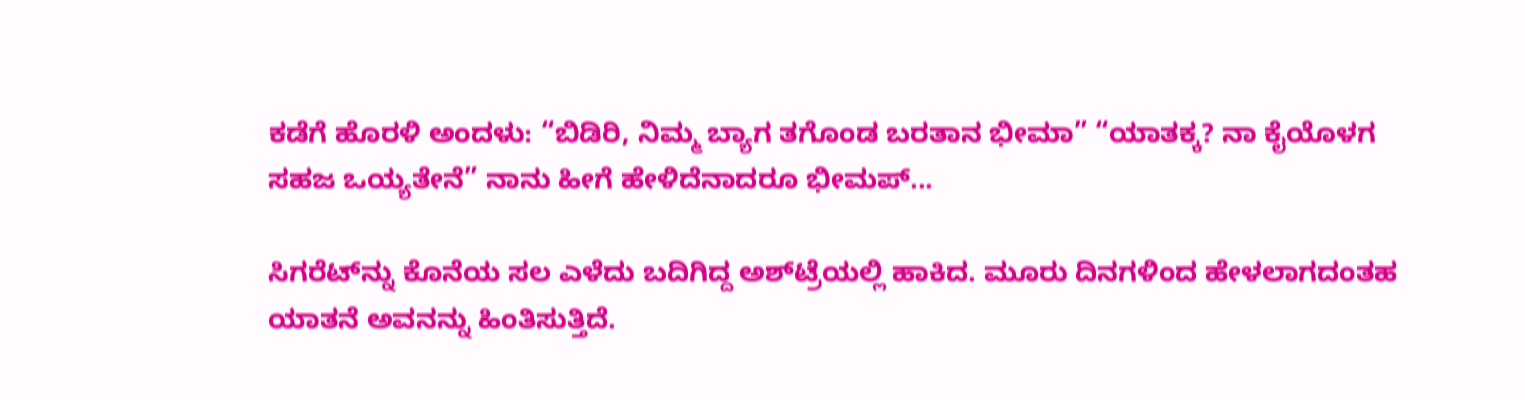ಕಡೆಗೆ ಹೊರಳಿ ಅಂದಳು: “ಬಿಡಿರಿ, ನಿಮ್ಮ ಬ್ಯಾಗ ತಗೊಂಡ ಬರತಾನ ಭೀಮಾ” “ಯಾತಕ್ಕ? ನಾ ಕೈಯೊಳಗ ಸಹಜ ಒಯ್ಯತೇನೆ” ನಾನು ಹೀಗೆ ಹೇಳಿದೆನಾದರೂ ಭೀಮಪ್...

ಸಿಗರೆಟ್‌ನ್ನು ಕೊನೆಯ ಸಲ ಎಳೆದು ಬದಿಗಿದ್ದ ಅಶ್‌ಟ್ರೆಯಲ್ಲಿ ಹಾಕಿದ. ಮೂರು ದಿನಗಳಿಂದ ಹೇಳಲಾಗದಂತಹ ಯಾತನೆ ಅವನನ್ನು ಹಿಂತಿಸುತ್ತಿದೆ.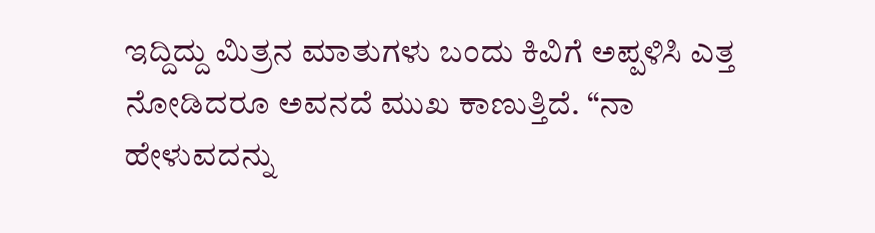ಇದ್ದಿದ್ದು ಮಿತ್ರನ ಮಾತುಗಳು ಬಂದು ಕಿವಿಗೆ ಅಪ್ಪಳಿಸಿ ಎತ್ತ ನೋಡಿದರೂ ಅವನದೆ ಮುಖ ಕಾಣುತ್ತಿದೆ. “ನಾ ಹೇಳುವದನ್ನು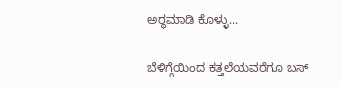ಅರ್‍ಥಮಾಡಿ ಕೊಳ್ಳು...

ಬೆಳಿಗ್ಗೆಯಿಂದ ಕತ್ತಲೆಯವರೆಗೂ ಬಸ್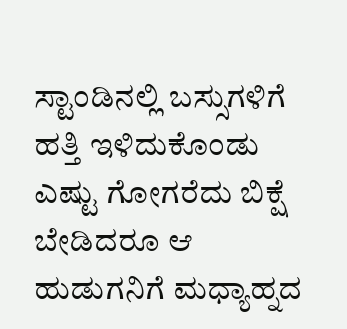ಸ್ಟಾಂಡಿನಲ್ಲಿ ಬಸ್ಸುಗಳಿಗೆ ಹತ್ತಿ ಇಳಿದುಕೊಂಡು ಎಷ್ಟು ಗೋಗರೆದು ಬಿಕ್ಷೆ ಬೇಡಿದರೂ ಆ ಹುಡುಗನಿಗೆ ಮಧ್ಯಾಹ್ನದ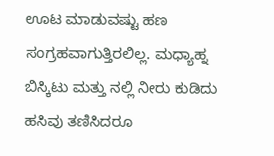ಊಟ ಮಾಡುವಷ್ಟು ಹಣ ಸಂಗ್ರಹವಾಗುತ್ತಿರಲಿಲ್ಲ. ಮಧ್ಯಾಹ್ನ ಬಿಸ್ಕಿಟು ಮತ್ತು ನಲ್ಲಿ ನೀರು ಕುಡಿದು ಹಸಿವು ತಣಿಸಿದರೂ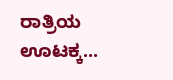ರಾತ್ರಿಯ ಊಟಕ್ಕ...